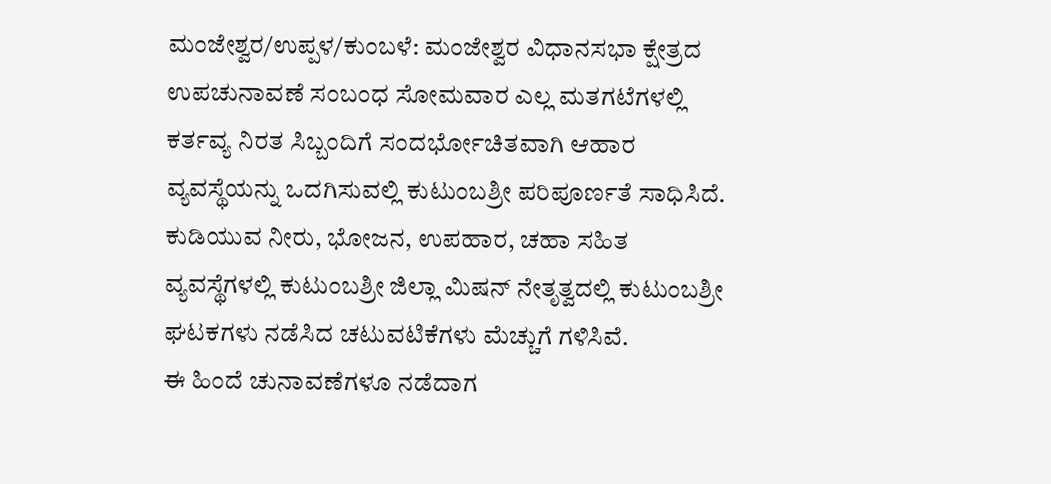ಮಂಜೇಶ್ವರ/ಉಪ್ಪಳ/ಕುಂಬಳೆ: ಮಂಜೇಶ್ವರ ವಿಧಾನಸಭಾ ಕ್ಷೇತ್ರದ ಉಪಚುನಾವಣೆ ಸಂಬಂಧ ಸೋಮವಾರ ಎಲ್ಲ ಮತಗಟೆಗಳಲ್ಲಿ ಕರ್ತವ್ಯ ನಿರತ ಸಿಬ್ಬಂದಿಗೆ ಸಂದರ್ಭೋಚಿತವಾಗಿ ಆಹಾರ ವ್ಯವಸ್ಥೆಯನ್ನು ಒದಗಿಸುವಲ್ಲಿ ಕುಟುಂಬಶ್ರೀ ಪರಿಪೂರ್ಣತೆ ಸಾಧಿಸಿದೆ.
ಕುಡಿಯುವ ನೀರು, ಭೋಜನ, ಉಪಹಾರ, ಚಹಾ ಸಹಿತ ವ್ಯವಸ್ಥೆಗಳಲ್ಲಿ ಕುಟುಂಬಶ್ರೀ ಜಿಲ್ಲಾ ಮಿಷನ್ ನೇತೃತ್ವದಲ್ಲಿ ಕುಟುಂಬಶ್ರೀ ಘಟಕಗಳು ನಡೆಸಿದ ಚಟುವಟಿಕೆಗಳು ಮೆಚ್ಚುಗೆ ಗಳಿಸಿವೆ.
ಈ ಹಿಂದೆ ಚುನಾವಣೆಗಳೂ ನಡೆದಾಗ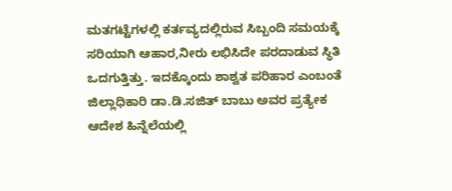ಮತಗಟ್ಟೆಗಳಲ್ಲಿ ಕರ್ತವ್ಯದಲ್ಲಿರುವ ಸಿಬ್ಬಂದಿ ಸಮಯಕ್ಕೆ ಸರಿಯಾಗಿ ಆಹಾರ,ನೀರು ಲಭಿಸಿದೇ ಪರದಾಡುವ ಸ್ಥಿತಿ ಒದಗುತ್ತಿತ್ತು. ಇದಕ್ಕೊಂದು ಶಾಶ್ವತ ಪರಿಹಾರ ಎಂಬಂತೆ ಜಿಲ್ಲಾಧಿಕಾರಿ ಡಾ.ಡಿ.ಸಜಿತ್ ಬಾಬು ಅವರ ಪ್ರತ್ಯೇಕ ಆದೇಶ ಹಿನ್ನೆಲೆಯಲ್ಲಿ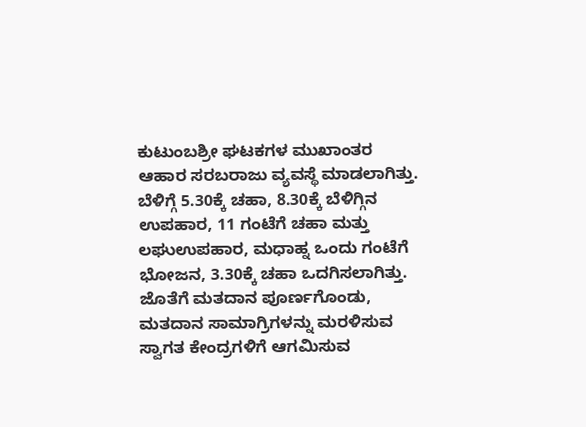ಕುಟುಂಬಶ್ರೀ ಘಟಕಗಳ ಮುಖಾಂತರ ಆಹಾರ ಸರಬರಾಜು ವ್ಯವಸ್ಥೆ ಮಾಡಲಾಗಿತ್ತು. ಬೆಳಿಗ್ಗೆ 5.30ಕ್ಕೆ ಚಹಾ, 8.30ಕ್ಕೆ ಬೆಳಿಗ್ಗಿನ ಉಪಹಾರ, 11 ಗಂಟೆಗೆ ಚಹಾ ಮತ್ತು ಲಘುಉಪಹಾರ, ಮಧಾಹ್ನ ಒಂದು ಗಂಟೆಗೆ ಭೋಜನ, 3.30ಕ್ಕೆ ಚಹಾ ಒದಗಿಸಲಾಗಿತ್ತು. ಜೊತೆಗೆ ಮತದಾನ ಪೂರ್ಣಗೊಂಡು, ಮತದಾನ ಸಾಮಾಗ್ರಿಗಳನ್ನು ಮರಳಿಸುವ ಸ್ವಾಗತ ಕೇಂದ್ರಗಳಿಗೆ ಆಗಮಿಸುವ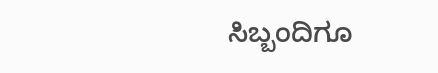ಸಿಬ್ಬಂದಿಗೂ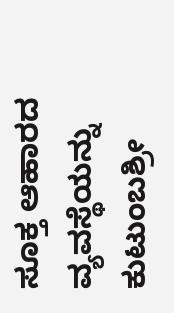ಸೂಕ್ತ ಆಹಾರದ ವ್ಯವಸ್ಥೆಯನ್ನು ಕುಟುಂಬಶ್ರೀ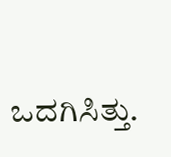ಒದಗಿಸಿತ್ತು.